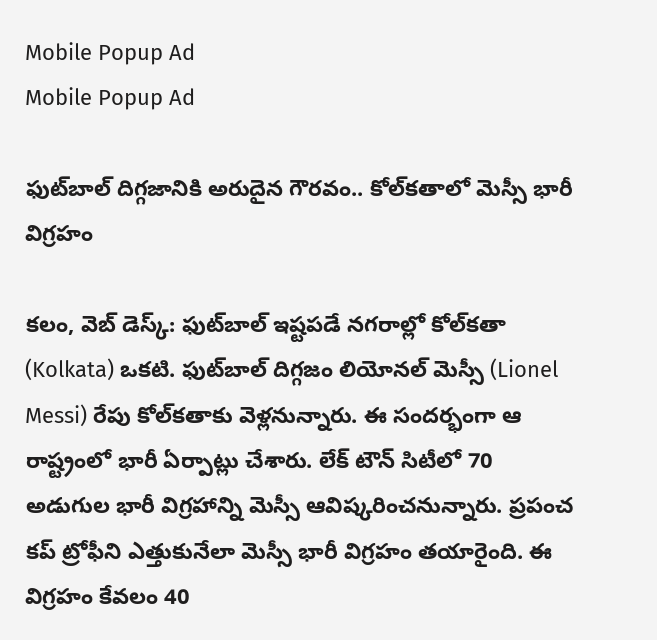Mobile Popup Ad
Mobile Popup Ad

ఫుట్‌బాల్ దిగ్గజానికి అరుదైన గౌరవం.. కోల్‌కతాలో మెస్సీ భారీ విగ్రహం

కలం, వెబ్ డెస్క్: ఫుట్‌బాల్ ఇష్టపడే నగరాల్లో కోల్‌కతా (Kolkata) ఒకటి. ఫుట్‌బాల్ దిగ్గజం లియోనల్ మెస్సీ (Lionel Messi) రేపు కోల్‌కతా‌కు వెళ్లనున్నారు. ఈ సందర్భంగా ఆ రాష్ట్రంలో భారీ ఏర్పాట్లు చేశారు. లేక్ టౌన్ సిటీలో 70 అడుగుల భారీ విగ్రహాన్ని మెస్సీ ఆవిష్కరించనున్నారు. ప్రపంచ కప్ ట్రోఫీని ఎత్తుకునేలా మెస్సీ భారీ విగ్రహం తయారైంది. ఈ విగ్రహం కేవలం 40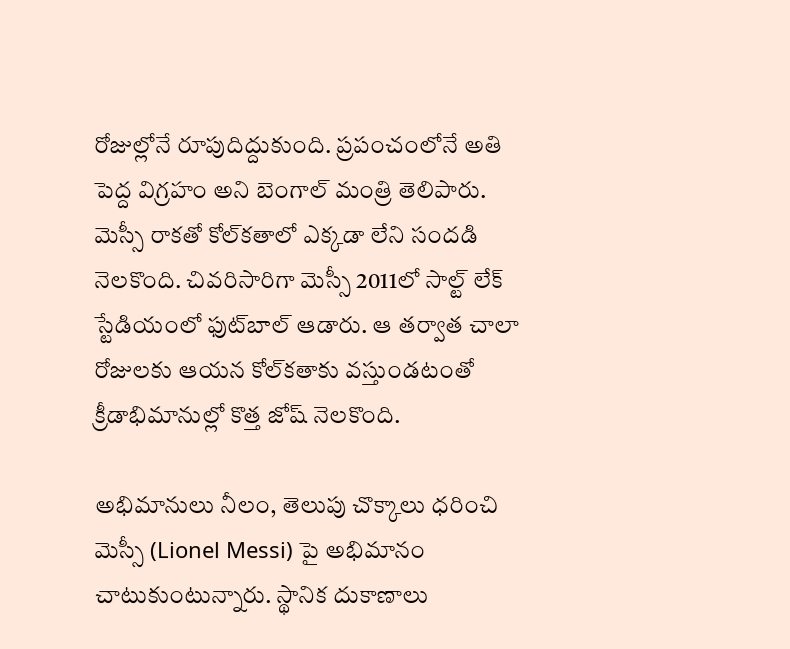రోజుల్లోనే రూపుదిద్దుకుంది. ప్రపంచంలోనే అతి పెద్ద విగ్రహం అని బెంగాల్ మంత్రి తెలిపారు. మెస్సీ రాకతో కోల్‌కతాలో ఎక్కడా లేని సందడి నెలకొంది. చివరిసారిగా మెస్సీ 2011లో సాల్ట్ లేక్ స్టేడియంలో ఫుట్‌బాల్ ఆడారు. ఆ తర్వాత చాలా రోజులకు ఆయన కోల్‌కతాకు వస్తుండటంతో క్రీడాభిమానుల్లో కొత్త జోష్ నెలకొంది.

అభిమానులు నీలం, తెలుపు చొక్కాలు ధరించి మెస్సీ (Lionel Messi) పై అభిమానం చాటుకుంటున్నారు. స్థానిక దుకాణాలు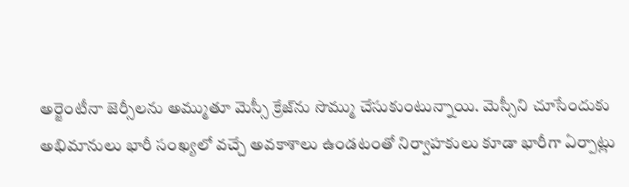అర్జెంటీనా జెర్సీలను అమ్ముతూ మెస్సీ క్రేజ్‌ను సొమ్ము చేసుకుంటున్నాయి. మెస్సీని చూసేందుకు అభిమానులు భారీ సంఖ్యలో వచ్చే అవకాశాలు ఉండటంతో నిర్వాహకులు కూడా భారీగా ఏర్పాట్లు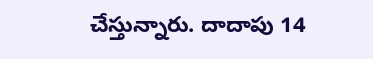చేస్తున్నారు. దాదాపు 14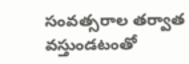సంవత్సరాల తర్వాత వస్తుండటంతో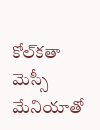కోల్‌కతా మెస్సీ మేనియాతో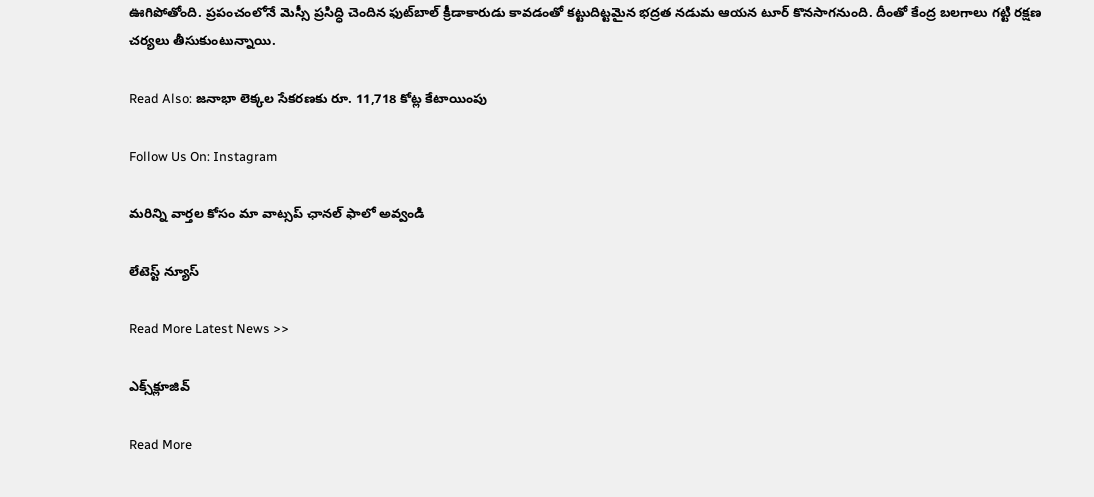ఊగిపోతోంది. ప్రపంచంలోనే మెస్సీ ప్రసిద్ధి చెందిన ఫుట్‌బాల్ క్రీడాకారుడు కావడంతో కట్టుదిట్టమైన భద్రత నడుమ ఆయన టూర్ కొనసాగనుంది. దీంతో కేంద్ర బలగాలు గట్టి రక్షణ చర్యలు తీసుకుంటున్నాయి.

Read Also: జనాభా లెక్కల సేకరణకు రూ. 11,718 కోట్ల కేటాయింపు

Follow Us On: Instagram

మ‌రిన్ని వార్త‌ల కోసం మా వాట్స‌ప్ ఛాన‌ల్ ఫాలో అవ్వండి

లేటెస్ట్ న్యూస్‌

Read More Latest News >>

ఎక్స్‌క్లూజివ్‌

Read More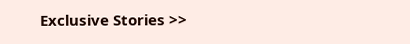Exclusive Stories >>